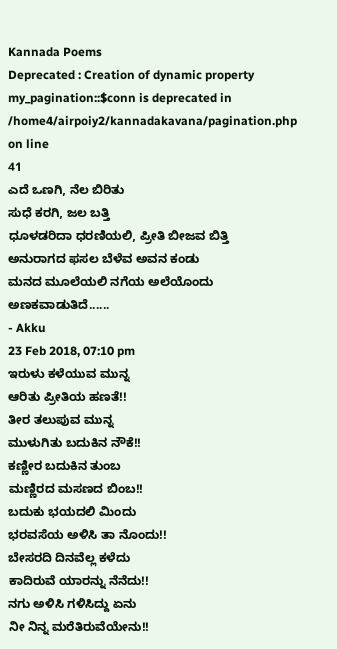Kannada Poems
Deprecated : Creation of dynamic property my_pagination::$conn is deprecated in
/home4/airpoiy2/kannadakavana/pagination.php on line
41
ಎದೆ ಒಣಗಿ, ನೆಲ ಬಿರಿತು
ಸುಧೆ ಕರಗಿ, ಜಲ ಬತ್ತಿ
ಧೂಳಡರಿದಾ ಧರಣಿಯಲಿ, ಪ್ರೀತಿ ಬೀಜವ ಬಿತ್ತಿ
ಅನುರಾಗದ ಫಸಲ ಬೆಳೆವ ಅವನ ಕಂಡು
ಮನದ ಮೂಲೆಯಲಿ ನಗೆಯ ಅಲೆಯೊಂದು ಅಣಕವಾಡುತಿದೆ......
- Akku
23 Feb 2018, 07:10 pm
ಇರುಳು ಕಳೆಯುವ ಮುನ್ನ
ಆರಿತು ಪ್ರೀತಿಯ ಹಣತೆ!!
ತೀರ ತಲುಪುವ ಮುನ್ನ
ಮುಳುಗಿತು ಬದುಕಿನ ನೌಕೆ!!
ಕಣ್ಣೀರ ಬದುಕಿನ ತುಂಬ
ಮಣ್ಣಿರದ ಮಸಣದ ಬಿಂಬ!!
ಬದುಕು ಭಯದಲಿ ಮಿಂದು
ಭರವಸೆಯ ಅಳಿಸಿ ತಾ ನೊಂದು!!
ಬೇಸರದಿ ದಿನವೆಲ್ಲ ಕಳೆದು
ಕಾದಿರುವೆ ಯಾರನ್ನು ನೆನೆದು!!
ನಗು ಅಳಿಸಿ ಗಳಿಸಿದ್ದು ಏನು
ನೀ ನಿನ್ನ ಮರೆತಿರುವೆಯೇನು!!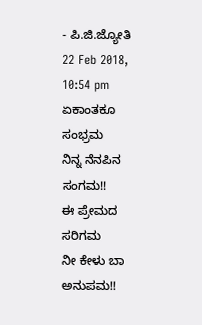- ಪಿ.ಜಿ.ಜ್ಯೋತಿ
22 Feb 2018, 10:54 pm
ಏಕಾಂತಕೂ ಸಂಭ್ರಮ
ನಿನ್ನ ನೆನಪಿನ ಸಂಗಮ!!
ಈ ಪ್ರೇಮದ ಸರಿಗಮ
ನೀ ಕೇಳು ಬಾ ಅನುಪಮ!!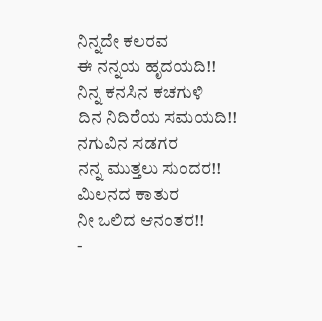ನಿನ್ನದೇ ಕಲರವ
ಈ ನನ್ನಯ ಹೃದಯದಿ!!
ನಿನ್ನ ಕನಸಿನ ಕಚಗುಳಿ
ದಿನ ನಿದಿರೆಯ ಸಮಯದಿ!!
ನಗುವಿನ ಸಡಗರ
ನನ್ನ ಮುತ್ತಲು ಸುಂದರ!!
ಮಿಲನದ ಕಾತುರ
ನೀ ಒಲಿದ ಆನಂತರ!!
-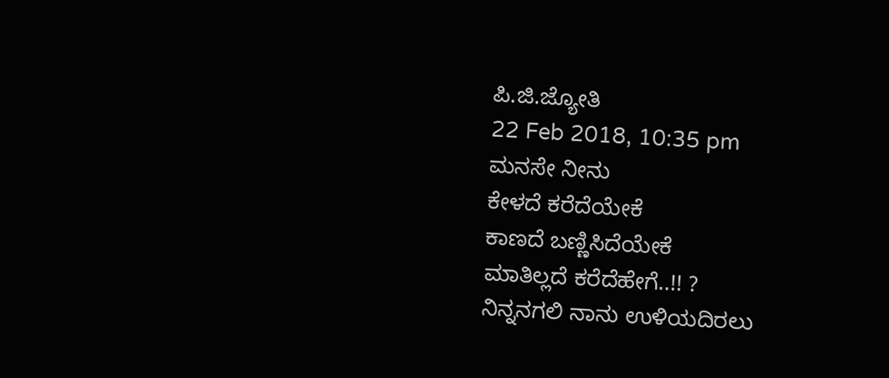ಪಿ.ಜಿ.ಜ್ಯೋತಿ
22 Feb 2018, 10:35 pm
ಮನಸೇ ನೀನು
ಕೇಳದೆ ಕರೆದೆಯೇಕೆ
ಕಾಣದೆ ಬಣ್ಣಿಸಿದೆಯೇಕೆ
ಮಾತಿಲ್ಲದೆ ಕರೆದೆಹೇಗೆ..!! ?
ನಿನ್ನನಗಲಿ ನಾನು ಉಳಿಯದಿರಲು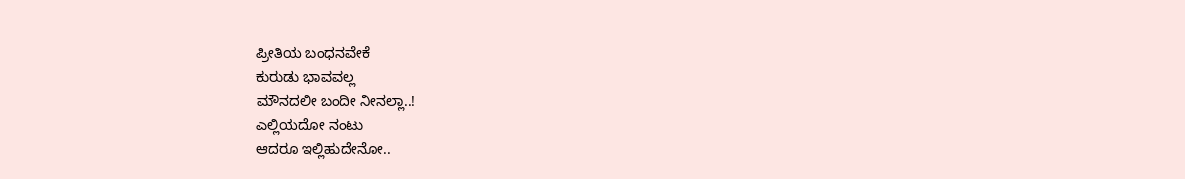ಪ್ರೀತಿಯ ಬಂಧನವೇಕೆ
ಕುರುಡು ಭಾವವಲ್ಲ
ಮೌನದಲೀ ಬಂದೀ ನೀನಲ್ಲಾ..!
ಎಲ್ಲಿಯದೋ ನಂಟು
ಆದರೂ ಇಲ್ಲಿಹುದೇನೋ..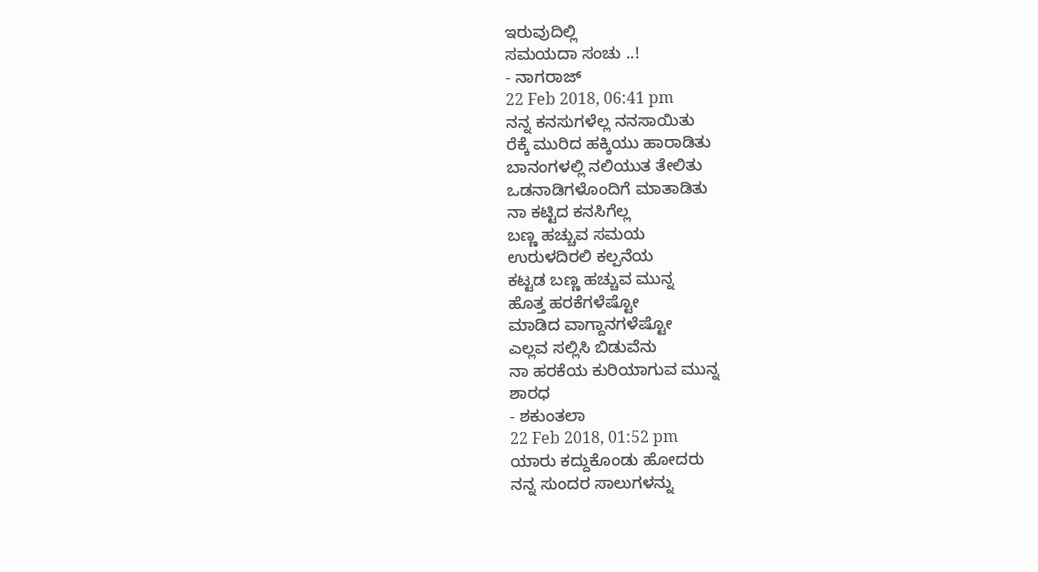ಇರುವುದಿಲ್ಲಿ
ಸಮಯದಾ ಸಂಚು ..!
- ನಾಗರಾಜ್
22 Feb 2018, 06:41 pm
ನನ್ನ ಕನಸುಗಳೆಲ್ಲ ನನಸಾಯಿತು
ರೆಕ್ಕೆ ಮುರಿದ ಹಕ್ಕಿಯು ಹಾರಾಡಿತು
ಬಾನಂಗಳಲ್ಲಿ ನಲಿಯುತ ತೇಲಿತು
ಒಡನಾಡಿಗಳೊಂದಿಗೆ ಮಾತಾಡಿತು
ನಾ ಕಟ್ಟಿದ ಕನಸಿಗೆಲ್ಲ
ಬಣ್ಣ ಹಚ್ಚುವ ಸಮಯ
ಉರುಳದಿರಲಿ ಕಲ್ಪನೆಯ
ಕಟ್ಟಡ ಬಣ್ಣ ಹಚ್ಚುವ ಮುನ್ನ
ಹೊತ್ತ ಹರಕೆಗಳೆಷ್ಟೋ
ಮಾಡಿದ ವಾಗ್ದಾನಗಳೆಷ್ಟೋ
ಎಲ್ಲವ ಸಲ್ಲಿಸಿ ಬಿಡುವೆನು
ನಾ ಹರಕೆಯ ಕುರಿಯಾಗುವ ಮುನ್ನ
ಶಾರಧ
- ಶಕುಂತಲಾ
22 Feb 2018, 01:52 pm
ಯಾರು ಕದ್ದುಕೊಂಡು ಹೋದರು
ನನ್ನ ಸುಂದರ ಸಾಲುಗಳನ್ನು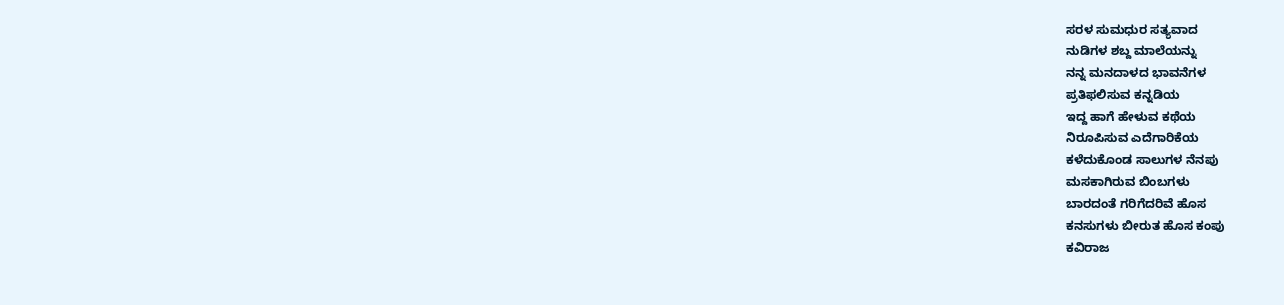ಸರಳ ಸುಮಧುರ ಸತ್ಯವಾದ
ನುಡಿಗಳ ಶಬ್ದ ಮಾಲೆಯನ್ನು
ನನ್ನ ಮನದಾಳದ ಭಾವನೆಗಳ
ಪ್ರತಿಫಲಿಸುವ ಕನ್ನಡಿಯ
ಇದ್ದ ಹಾಗೆ ಹೇಳುವ ಕಥೆಯ
ನಿರೂಪಿಸುವ ಎದೆಗಾರಿಕೆಯ
ಕಳೆದುಕೊಂಡ ಸಾಲುಗಳ ನೆನಪು
ಮಸಕಾಗಿರುವ ಬಿಂಬಗಳು
ಬಾರದಂತೆ ಗರಿಗೆದರಿವೆ ಹೊಸ
ಕನಸುಗಳು ಬೀರುತ ಹೊಸ ಕಂಪು
ಕವಿರಾಜ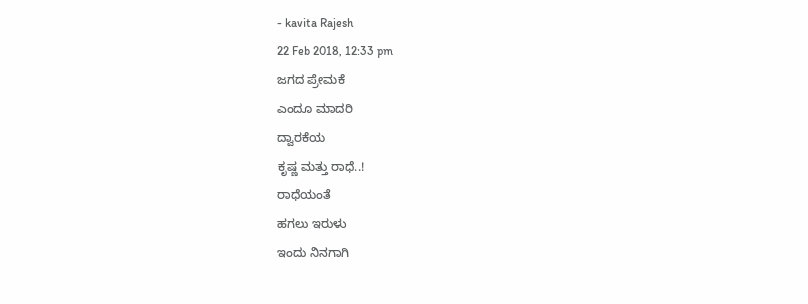- kavita Rajesh
22 Feb 2018, 12:33 pm
ಜಗದ ಪ್ರೇಮಕೆ
ಎಂದೂ ಮಾದರಿ
ದ್ವಾರಕೆಯ
ಕೃಷ್ಣ ಮತ್ತು ರಾಧೆ..!
ರಾಧೆಯಂತೆ
ಹಗಲು ಇರುಳು
ಇಂದು ನಿನಗಾಗಿ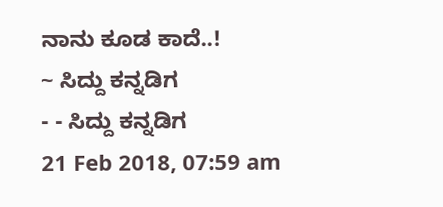ನಾನು ಕೂಡ ಕಾದೆ..!
~ ಸಿದ್ದು ಕನ್ನಡಿಗ
- - ಸಿದ್ದು ಕನ್ನಡಿಗ
21 Feb 2018, 07:59 am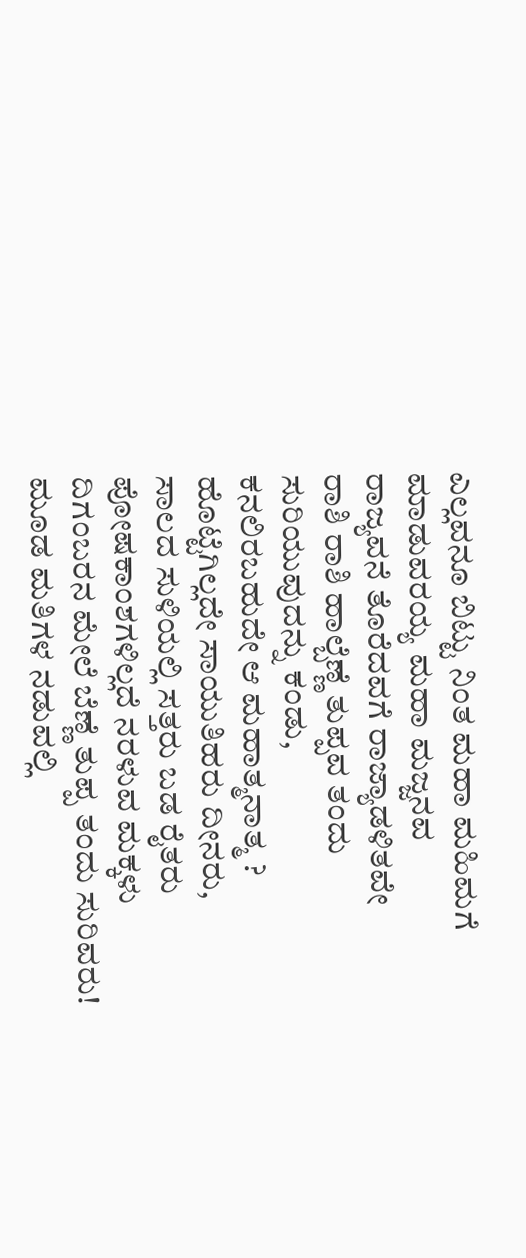ಎಲ್ಲವನೂ ಬಿಟ್ಟು ನಿಂತ ಮಹಾ ಮಹಿಮಗೆ
ಮಾಡುವರಯ್ಯ ಮಹಾ ಮಜ್ಜನವ
ರಾಜ್ಯವನೆ ತೊರೆದವಗೆ ರಾಜ್ಯಾಡಳಿತವೇ
ರಾಶಿ ರಾಶಿ ಹಾಲ್ಬೆಣ್ಣೆ ತುಪ್ಪವ ತಂದು ಸುರಿಯುವುದನ್ನು ಕಂಡು,
ಕನಲಿರಬಹುದೇ ಆ ಮಹಾತ್ಮನಾತ್ಮ ?
ಹೊಟ್ಟೆಗಿಲ್ಲದೇ ಸಾಯುತಿಹರು ದೀನರು,
ಸಾಲದ ಸುಳಿಯಲ್ಲಿ ಸತ್ತರು ಬಡ ರೈತರು
ಪೋಷಕಾಂಶಗಳಿಲ್ಲದೆ ನರಳುವ ಮಕ್ಕಳು
ದಿಗಂಬರನ ಮೇಲೆ ಬೆಣ್ಣೆ ತುಪ್ಪ ತಂದು ಸುರಿವರು!
ಮೂಡ ಮತಿಗಳ ನಡುವಲ್ಲಿ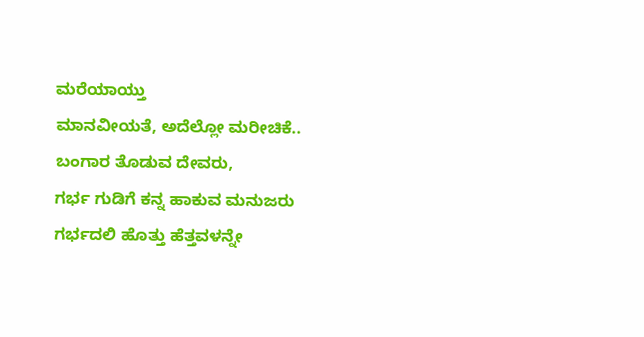ಮರೆಯಾಯ್ತು
ಮಾನವೀಯತೆ, ಅದೆಲ್ಲೋ ಮರೀಚಿಕೆ..
ಬಂಗಾರ ತೊಡುವ ದೇವರು,
ಗರ್ಭ ಗುಡಿಗೆ ಕನ್ನ ಹಾಕುವ ಮನುಜರು
ಗರ್ಭದಲಿ ಹೊತ್ತು ಹೆತ್ತವಳನ್ನೇ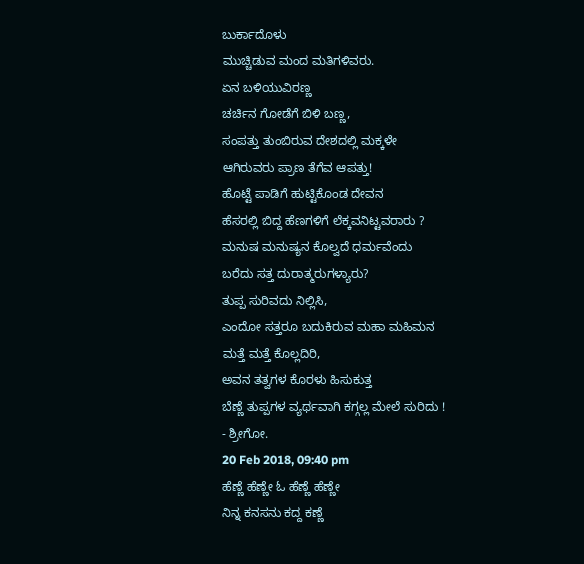ಬುರ್ಕಾದೊಳು
ಮುಚ್ಚಿಡುವ ಮಂದ ಮತಿಗಳಿವರು.
ಏನ ಬಳಿಯುವಿರಣ್ಣ
ಚರ್ಚಿನ ಗೋಡೆಗೆ ಬಿಳಿ ಬಣ್ಣ,
ಸಂಪತ್ತು ತುಂಬಿರುವ ದೇಶದಲ್ಲಿ ಮಕ್ಕಳೇ
ಆಗಿರುವರು ಪ್ರಾಣ ತೆಗೆವ ಆಪತ್ತು!
ಹೊಟ್ಟೆ ಪಾಡಿಗೆ ಹುಟ್ಟಿಕೊಂಡ ದೇವನ
ಹೆಸರಲ್ಲಿ ಬಿದ್ದ ಹೆಣಗಳಿಗೆ ಲೆಕ್ಕವನಿಟ್ಟವರಾರು ?
ಮನುಷ ಮನುಷ್ಯನ ಕೊಲ್ವದೆ ಧರ್ಮವೆಂದು
ಬರೆದು ಸತ್ತ ದುರಾತ್ಮರುಗಳ್ಯಾರು?
ತುಪ್ಪ ಸುರಿವದು ನಿಲ್ಲಿಸಿ,
ಎಂದೋ ಸತ್ತರೂ ಬದುಕಿರುವ ಮಹಾ ಮಹಿಮನ
ಮತ್ತೆ ಮತ್ತೆ ಕೊಲ್ಲದಿರಿ,
ಅವನ ತತ್ವಗಳ ಕೊರಳು ಹಿಸುಕುತ್ತ
ಬೆಣ್ಣೆ ತುಪ್ಪಗಳ ವ್ಯರ್ಥವಾಗಿ ಕಗ್ಗಲ್ಲ ಮೇಲೆ ಸುರಿದು !
- ಶ್ರೀಗೋ.
20 Feb 2018, 09:40 pm
ಹೆಣ್ಣೆ ಹೆಣ್ಣೇ ಓ ಹೆಣ್ಣೆ ಹೆಣ್ಣೇ
ನಿನ್ನ ಕನಸನು ಕದ್ದ ಕಣ್ಣೆ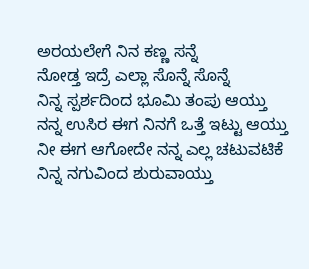ಅರಯಲೇಗೆ ನಿನ ಕಣ್ಣ ಸನ್ನೆ
ನೋಡ್ತ ಇದ್ರೆ ಎಲ್ಲಾ ಸೊನ್ನೆ ಸೊನ್ನೆ
ನಿನ್ನ ಸ್ಪರ್ಶದಿಂದ ಭೂಮಿ ತಂಪು ಆಯ್ತು
ನನ್ನ ಉಸಿರ ಈಗ ನಿನಗೆ ಒತ್ತೆ ಇಟ್ಟು ಆಯ್ತು
ನೀ ಈಗ ಆಗೋದೇ ನನ್ನ ಎಲ್ಲ ಚಟುವಟಿಕೆ
ನಿನ್ನ ನಗುವಿಂದ ಶುರುವಾಯ್ತು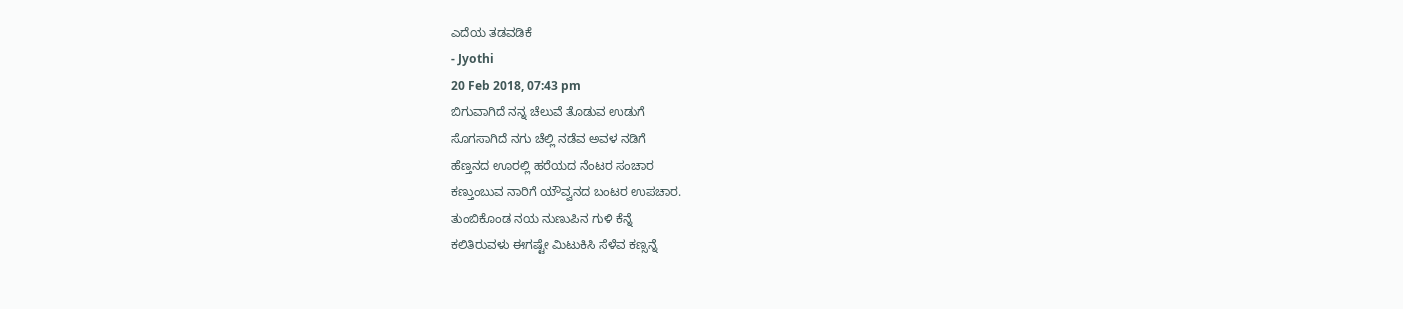ಎದೆಯ ತಡವಡಿಕೆ
- Jyothi
20 Feb 2018, 07:43 pm
ಬಿಗುವಾಗಿದೆ ನನ್ನ ಚೆಲುವೆ ತೊಡುವ ಉಡುಗೆ
ಸೊಗಸಾಗಿದೆ ನಗು ಚೆಲ್ಲಿ ನಡೆವ ಅವಳ ನಡಿಗೆ
ಹೆಣ್ತನದ ಊರಲ್ಲಿ ಹರೆಯದ ನೆಂಟರ ಸಂಚಾರ
ಕಣ್ತುಂಬುವ ನಾರಿಗೆ ಯೌವ್ವನದ ಬಂಟರ ಉಪಚಾರ.
ತುಂಬಿಕೊಂಡ ನಯ ನುಣುಪಿನ ಗುಳಿ ಕೆನ್ನೆ
ಕಲಿತಿರುವಳು ಈಗಷ್ಟೇ ಮಿಟುಕಿಸಿ ಸೆಳೆವ ಕಣ್ಸನ್ನೆ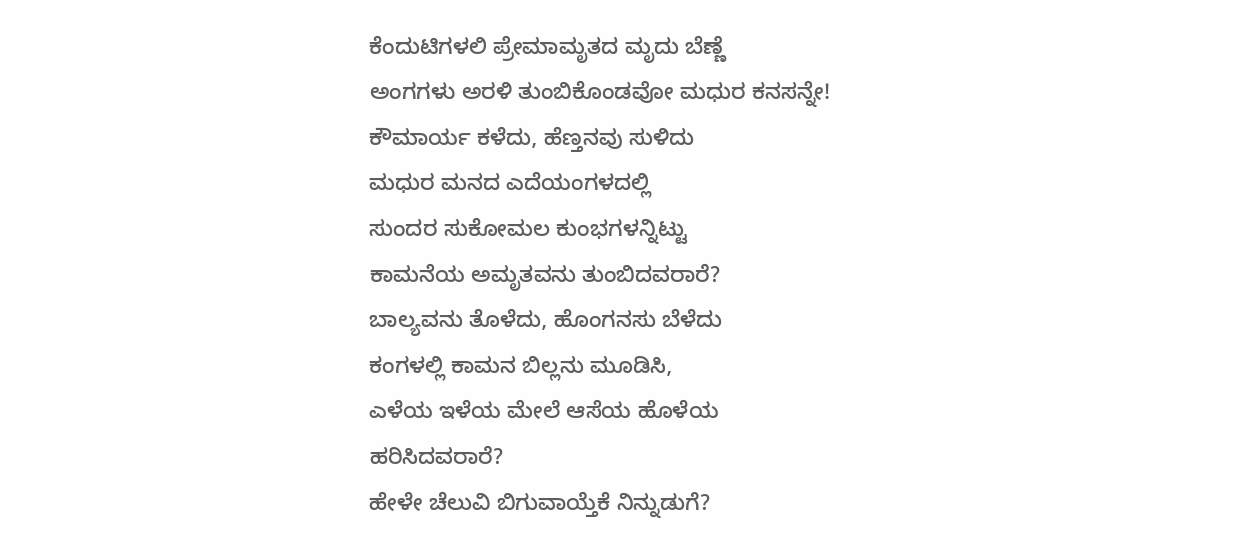ಕೆಂದುಟಿಗಳಲಿ ಪ್ರೇಮಾಮೃತದ ಮೃದು ಬೆಣ್ಣೆ
ಅಂಗಗಳು ಅರಳಿ ತುಂಬಿಕೊಂಡವೋ ಮಧುರ ಕನಸನ್ನೇ!
ಕೌಮಾರ್ಯ ಕಳೆದು, ಹೆಣ್ತನವು ಸುಳಿದು
ಮಧುರ ಮನದ ಎದೆಯಂಗಳದಲ್ಲಿ
ಸುಂದರ ಸುಕೋಮಲ ಕುಂಭಗಳನ್ನಿಟ್ಟು
ಕಾಮನೆಯ ಅಮೃತವನು ತುಂಬಿದವರಾರೆ?
ಬಾಲ್ಯವನು ತೊಳೆದು, ಹೊಂಗನಸು ಬೆಳೆದು
ಕಂಗಳಲ್ಲಿ ಕಾಮನ ಬಿಲ್ಲನು ಮೂಡಿಸಿ,
ಎಳೆಯ ಇಳೆಯ ಮೇಲೆ ಆಸೆಯ ಹೊಳೆಯ
ಹರಿಸಿದವರಾರೆ?
ಹೇಳೇ ಚೆಲುವಿ ಬಿಗುವಾಯ್ತೆಕೆ ನಿನ್ನುಡುಗೆ?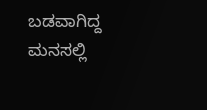ಬಡವಾಗಿದ್ದ ಮನಸಲ್ಲಿ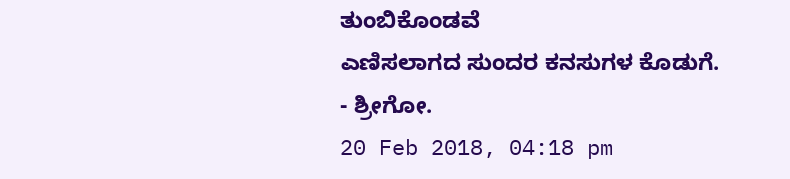ತುಂಬಿಕೊಂಡವೆ
ಎಣಿಸಲಾಗದ ಸುಂದರ ಕನಸುಗಳ ಕೊಡುಗೆ.
- ಶ್ರೀಗೋ.
20 Feb 2018, 04:18 pm